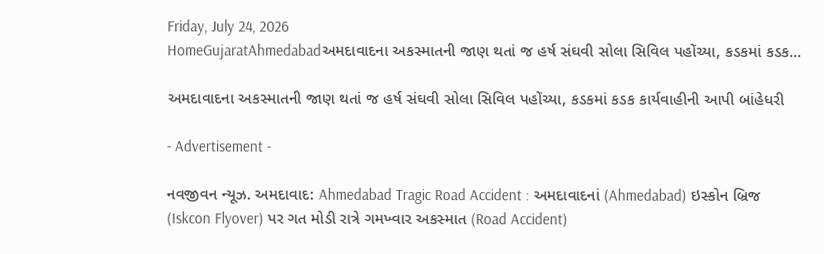Friday, July 24, 2026
HomeGujaratAhmedabadઅમદાવાદના અકસ્માતની જાણ થતાં જ હર્ષ સંઘવી સોલા સિવિલ પહોંચ્યા, કડકમાં કડક...

અમદાવાદના અકસ્માતની જાણ થતાં જ હર્ષ સંઘવી સોલા સિવિલ પહોંચ્યા, કડકમાં કડક કાર્યવાહીની આપી બાંહેધરી

- Advertisement -

નવજીવન ન્યૂઝ. અમદાવાદ: Ahmedabad Tragic Road Accident : અમદાવાદનાં (Ahmedabad) ઇસ્કોન બ્રિજ (Iskcon Flyover) પર ગત મોડી રાત્રે ગમખ્વાર અકસ્માત (Road Accident)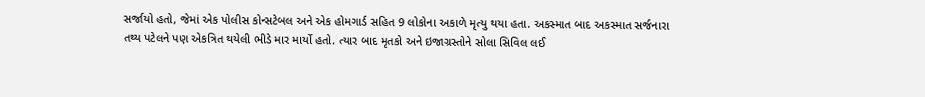સર્જાયો હતો, જેમાં એક પોલીસ કોન્સટેબલ અને એક હોમગાર્ડ સહિત 9 લોકોના અકાળે મૃત્યુ થયા હતા. અકસ્માત બાદ અકસ્માત સર્જનારા તથ્ય પટેલને પણ એકત્રિત થયેલી ભીડે માર માર્યો હતો. ત્યાર બાદ મૃતકો અને ઇજાગ્રસ્તોને સોલા સિવિલ લઈ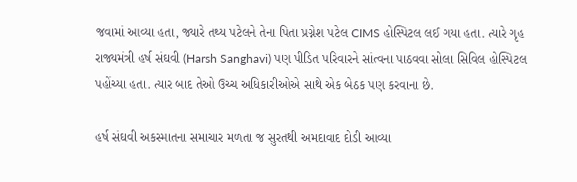જવામાં આવ્યા હતા, જ્યારે તથ્ય પટેલને તેના પિતા પ્રગ્નેશ પટેલ CIMS હોસ્પિટલ લઈ ગયા હતા. ત્યારે ગૃહ રાજ્યમંત્રી હર્ષ સંઘવી (Harsh Sanghavi) પણ પીડિત પરિવારને સાંત્વના પાઠવવા સોલા સિવિલ હોસ્પિટલ પહોંચ્યા હતા. ત્યાર બાદ તેઓ ઉચ્ચ અધિકારીઓએ સાથે એક બેઠક પણ કરવાના છે.

હર્ષ સંઘવી અકસ્માતના સમાચાર મળતા જ સુરતથી અમદાવાદ દોડી આવ્યા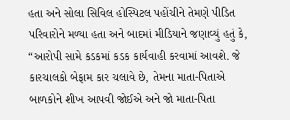હતા અને સોલા સિવિલ હોસ્પિટલ પહોંચીને તેમણે પીડિત પરિવારોને મળ્યા હતા અને બાદમાં મીડિયાને જણાવ્યું હતું કે, “આરોપી સામે કડકમાં કડક કાર્યવાહી કરવામાં આવશે. જે કારચાલકો બેફામ કાર ચલાવે છે, તેમના માતા-પિતાએ બાળકોને શીખ આપવી જોઈએ અને જો માતા-પિતા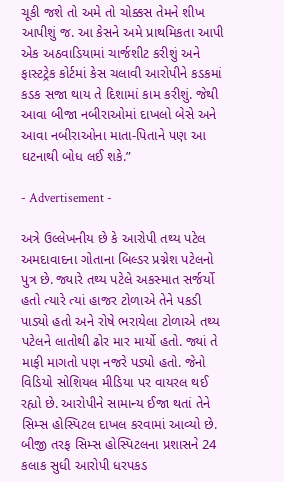ચૂકી જશે તો અમે તો ચોક્કસ તેમને શીખ આપીશું જ. આ કેસને અમે પ્રાથમિકતા આપી એક અઠવાડિયામાં ચાર્જશીટ કરીશું અને ફાસ્ટટ્રેક કોર્ટમાં કેસ ચલાવી આરોપીને કડકમાં કડક સજા થાય તે દિશામાં કામ કરીશું. જેથી આવા બીજા નબીરાઓમાં દાખલો બેસે અને આવા નબીરાઓના માતા-પિતાને પણ આ ઘટનાથી બોધ લઈ શકે.”

- Advertisement -

અત્રે ઉલ્લેખનીય છે કે આરોપી તથ્ય પટેલ અમદાવાદના ગોતાના બિલ્ડર પ્રગ્નેશ પટેલનો પુત્ર છે. જ્યારે તથ્ય પટેલે અકસ્માત સર્જર્યો હતો ત્યારે ત્યાં હાજર ટોળાએ તેને પકડી પાડ્યો હતો અને રોષે ભરાયેલા ટોળાએ તથ્ય પટેલને લાતોથી ઢોર માર માર્યો હતો. જ્યાં તે માફી માગતો પણ નજરે પડ્યો હતો. જેનો વિડિયો સોશિયલ મીડિયા પર વાયરલ થઈ રહ્યો છે. આરોપીને સામાન્ય ઈજા થતાં તેને સિમ્સ હોસ્પિટલ દાખલ કરવામાં આવ્યો છે. બીજી તરફ સિમ્સ હોસ્પિટલના પ્રશાસને 24 કલાક સુધી આરોપી ધરપકડ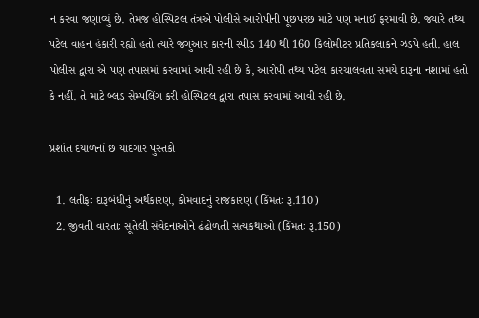ન કરવા જણાવ્યું છે. તેમજ હોસ્પિટલ તંત્રએ પોલીસે આરોપીની પૂછપરછ માટે પણ મનાઈ ફરમાવી છે. જ્યારે તથ્ય પટેલ વાહન હંકારી રહ્યો હતો ત્યારે જગુઆર કારની સ્પીડ 140 થી 160 કિલોમીટર પ્રતિકલાકને ઝડપે હતી. હાલ પોલીસ દ્વારા એ પણ તપાસમાં કરવામાં આવી રહી છે કે, આરોપી તથ્ય પટેલ કારચાલવતા સમયે દારૂના નશામાં હતો કે નહીં. તે માટે બ્લડ સેમ્પલિંગ કરી હોસ્પિટલ દ્વારા તપાસ કરવામાં આવી રહી છે.

પ્રશાંત દયાળનાં છ યાદગાર પુસ્તકો

  1. લતીફઃ દારૂબંધીનું અર્થકારણ, કોમવાદનું રાજકારણ (કિંમતઃ રૂ.110)
  2. જીવતી વારતાઃ સૂતેલી સંવેદનાઓને ઢંઢોળતી સત્યકથાઓ (કિંમતઃ રૂ.150)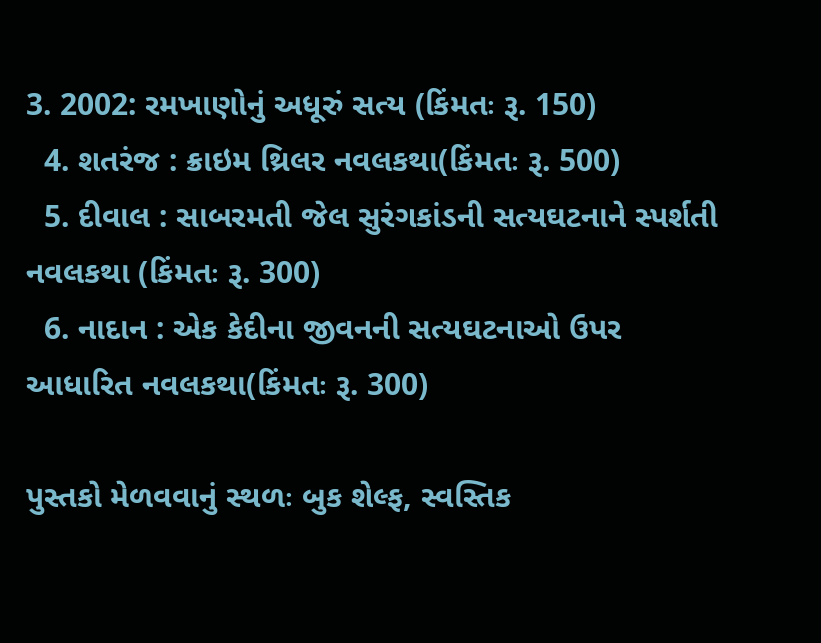3. 2002: રમખાણોનું અધૂરું સત્ય (કિંમતઃ રૂ. 150)
  4. શતરંજ : ક્રાઇમ થ્રિલર નવલકથા(કિંમતઃ રૂ. 500)
  5. દીવાલ : સાબરમતી જેલ સુરંગકાંડની સત્યઘટનાને સ્પર્શતી નવલકથા (કિંમતઃ રૂ. 300)
  6. નાદાન : એક કેદીના જીવનની સત્યઘટનાઓ ઉપર આધારિત નવલકથા(કિંમતઃ રૂ. 300)

પુસ્તકો મેળવવાનું સ્થળઃ બુક શેલ્ફ, સ્વસ્તિક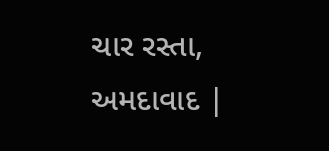ચાર રસ્તા, અમદાવાદ |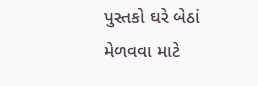પુસ્તકો ઘરે બેઠાં મેળવવા માટે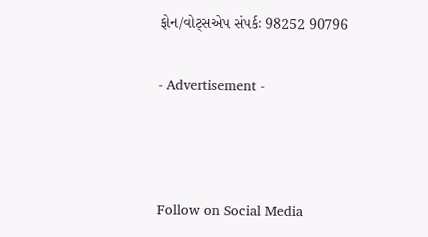ફોન/વોટ્સએપ સંપર્કઃ 98252 90796

- Advertisement -



Follow on Social Media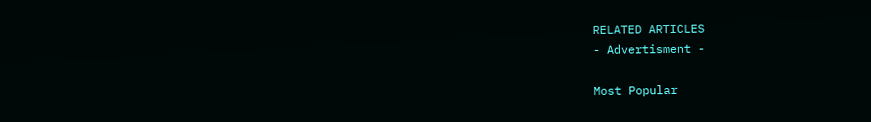RELATED ARTICLES
- Advertisment -

Most Popular